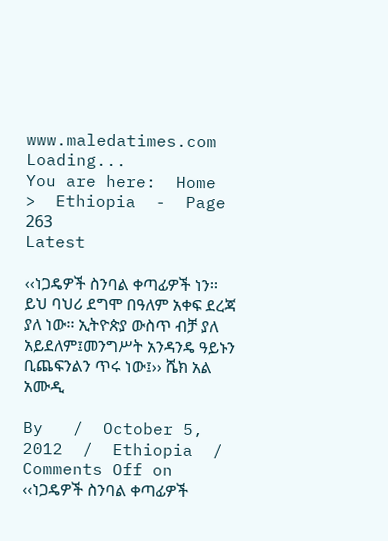www.maledatimes.com
Loading...
You are here:  Home  >  Ethiopia  -  Page 263
Latest

‹‹ነጋዴዎች ስንባል ቀጣፊዎች ነን፡፡ ይህ ባህሪ ደግሞ በዓለም አቀፍ ደረጃ ያለ ነው፡፡ ኢትዮጵያ ውስጥ ብቻ ያለ አይደለም፤መንግሥት አንዳንዴ ዓይኑን ቢጨፍንልን ጥሩ ነው፤›› ሼክ አል አሙዲ

By   /  October 5, 2012  /  Ethiopia  /  Comments Off on ‹‹ነጋዴዎች ስንባል ቀጣፊዎች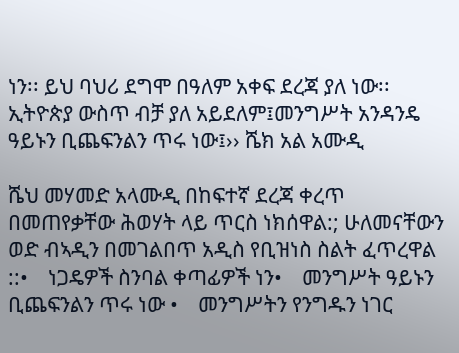ነን፡፡ ይህ ባህሪ ደግሞ በዓለም አቀፍ ደረጃ ያለ ነው፡፡ ኢትዮጵያ ውስጥ ብቻ ያለ አይደለም፤መንግሥት አንዳንዴ ዓይኑን ቢጨፍንልን ጥሩ ነው፤›› ሼክ አል አሙዲ

ሼህ መሃመድ አላሙዲ በከፍተኛ ደረጃ ቀረጥ በመጠየቃቸው ሕወሃት ላይ ጥርስ ነክሰዋል:; ሁለመናቸውን ወድ ብኣዲን በመገልበጥ አዲስ የቢዝነስ ስልት ፈጥረዋል ::•    ነጋዴዎች ስንባል ቀጣፊዎች ነን•    መንግሥት ዓይኑን ቢጨፍንልን ጥሩ ነው •    መንግሥትን የንግዱን ነገር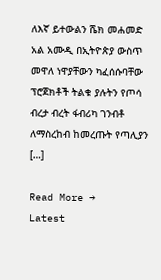ለእኛ ይተውልን ሼክ መሐመድ አል አሙዲ በኢትዮጵያ ውስጥ መዋለ ነዋያቸውን ካፈሰሱባቸው ፕሮጀክቶች ትልቁ ያሉትን የጦሳ ብረታ ብረት ፋብሪካ ገንብቶ ለማስረከብ ከመረጡት የጣሊያን […]

Read More →
Latest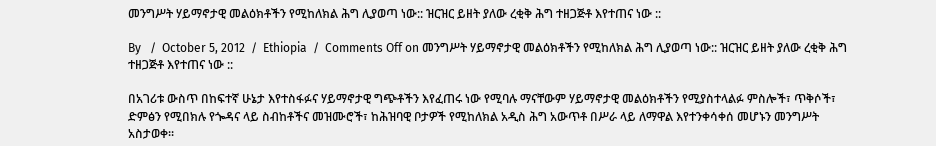መንግሥት ሃይማኖታዊ መልዕክቶችን የሚከለክል ሕግ ሊያወጣ ነው:: ዝርዝር ይዘት ያለው ረቂቅ ሕግ ተዘጋጅቶ እየተጠና ነው ::

By   /  October 5, 2012  /  Ethiopia  /  Comments Off on መንግሥት ሃይማኖታዊ መልዕክቶችን የሚከለክል ሕግ ሊያወጣ ነው:: ዝርዝር ይዘት ያለው ረቂቅ ሕግ ተዘጋጅቶ እየተጠና ነው ::

በአገሪቱ ውስጥ በከፍተኛ ሁኔታ እየተስፋፉና ሃይማኖታዊ ግጭቶችን እየፈጠሩ ነው የሚባሉ ማናቸውም ሃይማኖታዊ መልዕክቶችን የሚያስተላልፉ ምስሎች፣ ጥቅሶች፣ ድምፅን የሚበክሉ የጐዳና ላይ ስብከቶችና መዝሙሮች፣ ከሕዝባዊ ቦታዎች የሚከለክል አዲስ ሕግ አውጥቶ በሥራ ላይ ለማዋል እየተንቀሳቀሰ መሆኑን መንግሥት አስታወቀ፡፡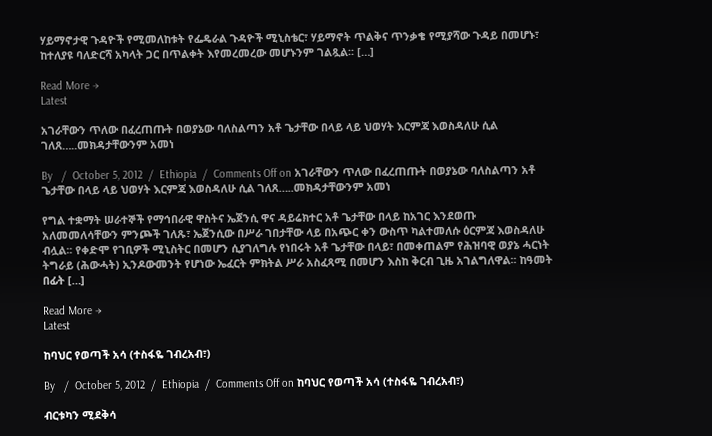ሃይማኖታዊ ጉዳዮች የሚመለከቱት የፌዴራል ጉዳዮች ሚኒስቴር፣ ሃይማኖት ጥልቅና ጥንቃቄ የሚያሻው ጉዳይ በመሆኑ፣ ከተለያዩ ባለድርሻ አካላት ጋር በጥልቀት እየመረመረው መሆኑንም ገልጿል፡፡ […]

Read More →
Latest

አገራቸውን ጥለው በፈረጠጡት በወያኔው ባለስልጣን አቶ ጌታቸው በላይ ላይ ህወሃት እርምጃ እወስዳለሁ ሲል ገለጸ…..መክዳታቸውንም አመነ

By   /  October 5, 2012  /  Ethiopia  /  Comments Off on አገራቸውን ጥለው በፈረጠጡት በወያኔው ባለስልጣን አቶ ጌታቸው በላይ ላይ ህወሃት እርምጃ እወስዳለሁ ሲል ገለጸ…..መክዳታቸውንም አመነ

የግል ተቋማት ሠራተኞች የማኅበራዊ ዋስትና ኤጀንሲ ዋና ዳይሬክተር አቶ ጌታቸው በላይ ከአገር እንደወጡ አለመመለሳቸውን ምንጮች ገለጹ፣ ኤጀንሲው በሥራ ገበታቸው ላይ በአጭር ቀን ውስጥ ካልተመለሱ ዕርምጃ እወስዳለሁ ብሏል፡፡ የቀድሞ የገቢዎች ሚኒስትር በመሆን ሲያገለግሉ የነበሩት አቶ ጌታቸው በላይ፣ በመቀጠልም የሕዝባዊ ወያኔ ሓርነት ትግራይ (ሕውሓት) ኢንዶውመንት የሆነው ኤፈርት ምክትል ሥራ አስፈጻሚ በመሆን እስከ ቅርብ ጊዜ አገልግለዋል፡፡ ከዓመት በፊት […]

Read More →
Latest

ከባህር የወጣች አሳ (ተስፋዬ ገብረአብ፣)

By   /  October 5, 2012  /  Ethiopia  /  Comments Off on ከባህር የወጣች አሳ (ተስፋዬ ገብረአብ፣)

ብርቱካን ሚደቅሳ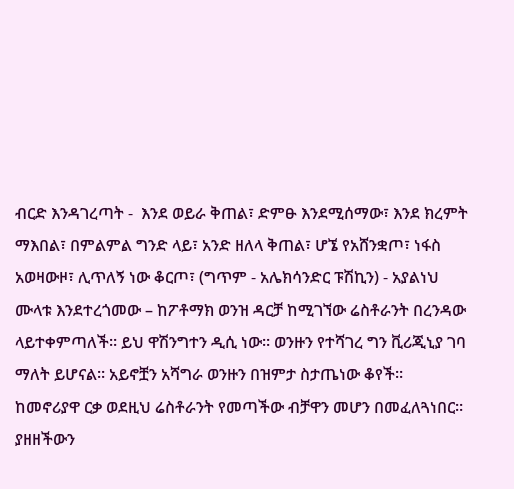ብርድ እንዳገረጣት -  እንደ ወይራ ቅጠል፣ ድምፁ እንደሚሰማው፣ እንደ ክረምት ማእበል፣ በምልምል ግንድ ላይ፣ አንድ ዘለላ ቅጠል፣ ሆኜ የአሸንቋጦ፣ ነፋስ አወዛውዞ፣ ሊጥለኝ ነው ቆርጦ፣ (ግጥም - አሌክሳንድር ፑሽኪን) - አያልነህ ሙላቱ እንደተረጎመው – ከፖቶማክ ወንዝ ዳርቻ ከሚገኘው ሬስቶራንት በረንዳው ላይተቀምጣለች። ይህ ዋሽንግተን ዲሲ ነው። ወንዙን የተሻገረ ግን ቪሪጂኒያ ገባ ማለት ይሆናል። አይኖቿን አሻግራ ወንዙን በዝምታ ስታጤነው ቆየች። ከመኖሪያዋ ርቃ ወደዚህ ሬስቶራንት የመጣችው ብቻዋን መሆን በመፈለጓነበር። ያዘዘችውን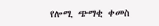የሎሚ ጭማቂ ቀመስ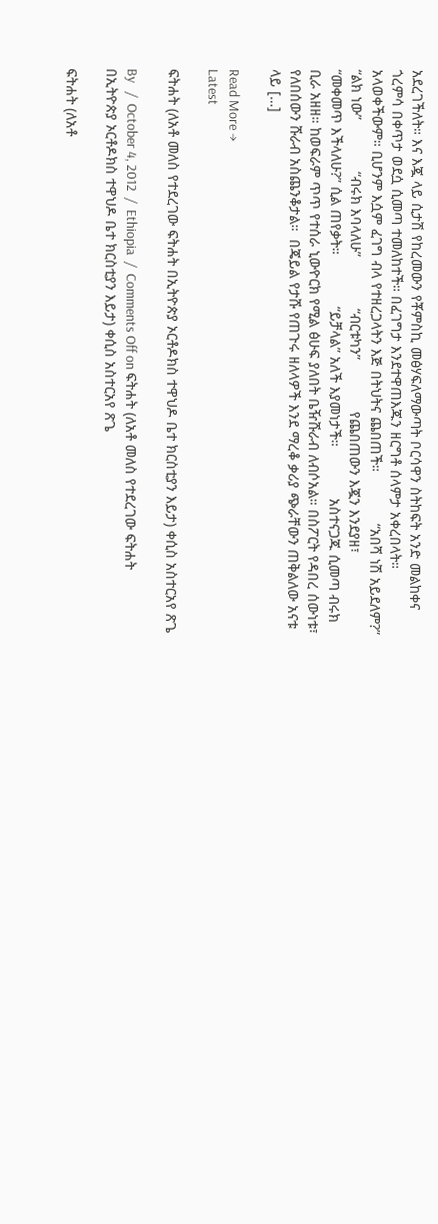አደረገችለት። እና እጇ ላይ ሲታሽ የከረመውን የቾምስኪ መፅሃፍለማውጣት ቦርሳዋን ስትከፍት አንድ መልከቀና ጎረምሳ በቀጥታ ወደሷ ሲመጣ ተመለከተች። በፈገግታ እንደተዋጠእጁን ዘርግቶ ሰላምታ አቀረበላት። አላወቀችውም። ቢሆንም እሷም ፈገግ ብላ የተዘረጋላትን እጅ በትህትና ጨበጠች።             “አበሻ ነሽ አይደለም?”             “ልክ ነው”             “ብሩክ እባላለሁ”             “ብርቱካን”             የጨበጠውን እጇን እንደያዘ፣             “መቀመጥ እችላለሁ?” ሲል ጠየቃት።             “ይቻላል” አለች እያመነታች።             አስተናጋጁ ሲመጣ ብሩክ ቢራ አዘዘ። ከወፍራም ጥጥ የተሰራ ኒውዮርክ የሚል ፅሁፍ ያለበት ቤዥሹራብ ለብሶአል። በስፖርት የዳበረ ሰውነቱ፣ የለበሰውን ሹራብ አስጨንቆታል።  በጄይል የታሹ የጠጉሩ ዘለላዎች እንደ ማረቆ ቃሪያ ጭራቸውን ጠቅልለው አናቱ ላይ […]

Read More →
Latest

ፍትሐት (ለአቶ መለስ የተደረገው ፍትሐት በኢትዮጵያ ኦርቶዶክስ ተዋህዶ ቤተ ክርስቲያን እይታ) ቀሲስ አስተርአየ ጽጌ

By   /  October 4, 2012  /  Ethiopia  /  Comments Off on ፍትሐት (ለአቶ መለስ የተደረገው ፍትሐት በኢትዮጵያ ኦርቶዶክስ ተዋህዶ ቤተ ክርስቲያን እይታ) ቀሲስ አስተርአየ ጽጌ

ፍትሐት (ለአቶ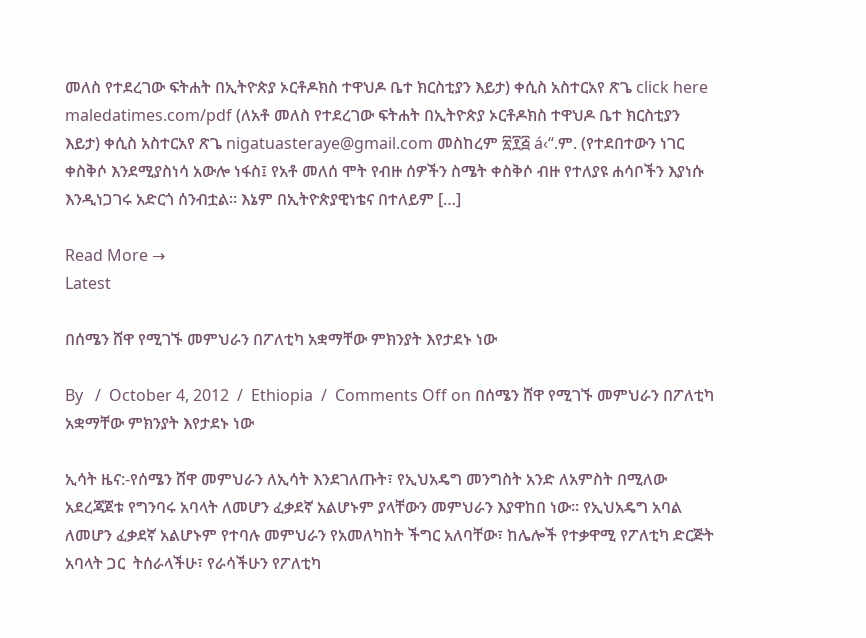መለስ የተደረገው ፍትሐት በኢትዮጵያ ኦርቶዶክስ ተዋህዶ ቤተ ክርስቲያን እይታ) ቀሲስ አስተርአየ ጽጌ click here maledatimes.com/pdf (ለአቶ መለስ የተደረገው ፍትሐት በኢትዮጵያ ኦርቶዶክስ ተዋህዶ ቤተ ክርስቲያን እይታ) ቀሲስ አስተርአየ ጽጌ nigatuasteraye@gmail.com መስከረም ፳፻፭ á‹“.ም. (የተደበተውን ነገር ቀስቅሶ እንደሚያስነሳ አውሎ ነፋስ፤ የአቶ መለሰ ሞት የብዙ ሰዎችን ስሜት ቀስቅሶ ብዙ የተለያዩ ሐሳቦችን እያነሱ እንዲነጋገሩ አድርጎ ሰንብቷል። እኔም በኢትዮጵያዊነቴና በተለይም […]

Read More →
Latest

በሰሜን ሸዋ የሚገኙ መምህራን በፖለቲካ አቋማቸው ምክንያት እየታደኑ ነው

By   /  October 4, 2012  /  Ethiopia  /  Comments Off on በሰሜን ሸዋ የሚገኙ መምህራን በፖለቲካ አቋማቸው ምክንያት እየታደኑ ነው

ኢሳት ዜና:-የሰሜን ሸዋ መምህራን ለኢሳት እንደገለጡት፣ የኢህአዴግ መንግስት አንድ ለአምስት በሚለው አደረጃጀቱ የግንባሩ አባላት ለመሆን ፈቃደኛ አልሆኑም ያላቸውን መምህራን እያዋከበ ነው። የኢህአዴግ አባል ለመሆን ፈቃደኛ አልሆኑም የተባሉ መምህራን የአመለካከት ችግር አለባቸው፣ ከሌሎች የተቃዋሚ የፖለቲካ ድርጅት አባላት ጋር  ትሰራላችሁ፣ የራሳችሁን የፖለቲካ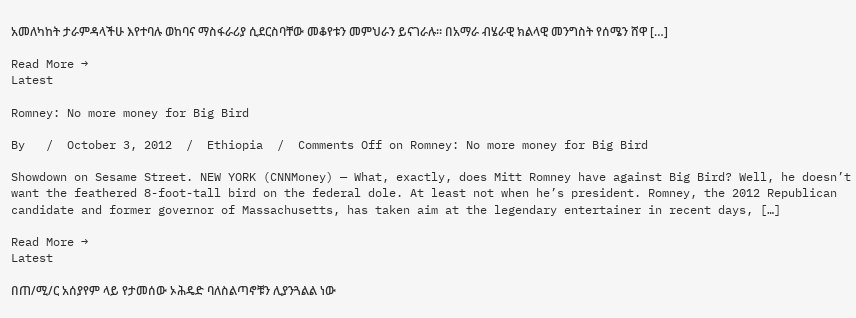አመለካከት ታራምዳላችሁ እየተባሉ ወከባና ማስፋራሪያ ሲደርስባቸው መቆየቱን መምህራን ይናገራሉ። በአማራ ብሄራዊ ክልላዊ መንግስት የሰሜን ሸዋ […]

Read More →
Latest

Romney: No more money for Big Bird

By   /  October 3, 2012  /  Ethiopia  /  Comments Off on Romney: No more money for Big Bird

Showdown on Sesame Street. NEW YORK (CNNMoney) — What, exactly, does Mitt Romney have against Big Bird? Well, he doesn’t want the feathered 8-foot-tall bird on the federal dole. At least not when he’s president. Romney, the 2012 Republican candidate and former governor of Massachusetts, has taken aim at the legendary entertainer in recent days, […]

Read More →
Latest

በጠ/ሚ/ር አሰያየም ላይ የታመሰው ኦሕዴድ ባለስልጣኖቹን ሊያንጓልል ነው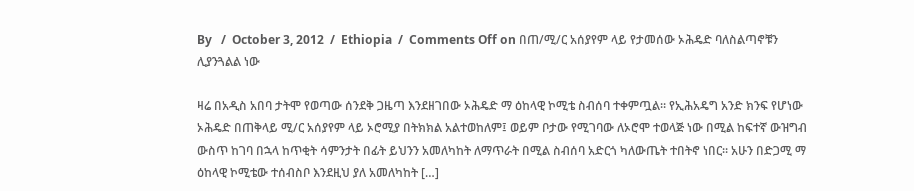By   /  October 3, 2012  /  Ethiopia  /  Comments Off on በጠ/ሚ/ር አሰያየም ላይ የታመሰው ኦሕዴድ ባለስልጣኖቹን ሊያንጓልል ነው

ዛሬ በአዲስ አበባ ታትሞ የወጣው ሰንደቅ ጋዜጣ እንደዘገበው ኦሕዴድ ማ ዕከላዊ ኮሚቴ ስብሰባ ተቀምጧል። የኢሕአዴግ አንድ ክንፍ የሆነው ኦሕዴድ በጠቅላይ ሚ/ር አሰያየም ላይ ኦሮሚያ በትክክል አልተወከለም፤ ወይም ቦታው የሚገባው ለኦሮሞ ተወላጅ ነው በሚል ከፍተኛ ውዝግብ ውስጥ ከገባ በኋላ ከጥቂት ሳምንታት በፊት ይህንን አመለካከት ለማጥራት በሚል ስብሰባ አድርጎ ካለውጤት ተበትኖ ነበር። አሁን በድጋሚ ማ ዕከላዊ ኮሚቴው ተሰብስቦ እንደዚህ ያለ አመለካከት […]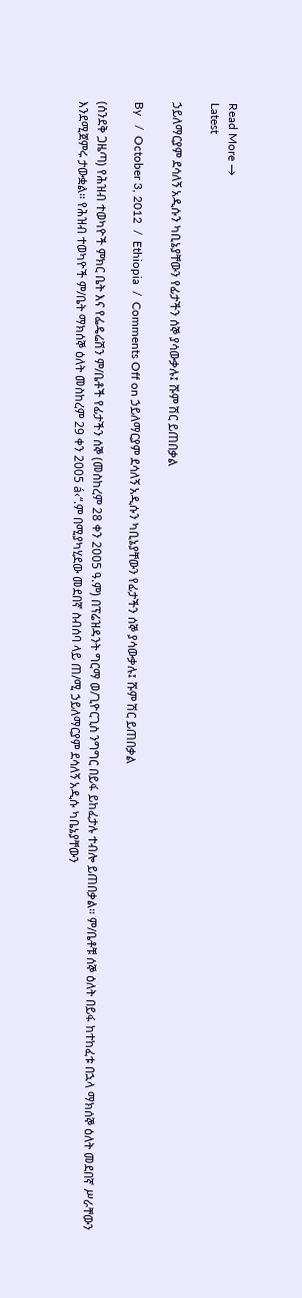Read More →
Latest

ኃይለማርያም ደሳለኝ አዲሱን ካቢኔያቸውን የፊታችን ሰኞ ያሳውቃሉ፤ ሹም ሽር ይጠበቃል

By   /  October 3, 2012  /  Ethiopia  /  Comments Off on ኃይለማርያም ደሳለኝ አዲሱን ካቢኔያቸውን የፊታችን ሰኞ ያሳውቃሉ፤ ሹም ሽር ይጠበቃል

(ሰንደቅ ጋዜጣ) የሕዝብ ተወካዮች ምክር ቤት እና የፌዴሬሽን ም/ቤቶች የፊታችን ሰኞ (መስከረም 28 ቀን 2005 ዓ.ም) በፕሬዝዳንት ግርማ ወ/ጊዮርጊስ ንግግር በይፋ ይከፈታሉ ተብሎ ይጠበቃል። ም/ቤቶቹ ሰኞ ዕለት በይፋ ከተከፈቱ በኋላ ማክሰኞ ዕለት መደበኛ ሥራቸውን እንደሚጀምሩ ታውቋል። የሕዝብ ተወካዮች ም/ቤት ማክሰኞ ዕለት መስከረም 29 ቀን 2005 á‹“.ም በሚያካሂደው መደበኛ ስብሰባ ላይ ጠ/ሚ ኃይለማርያም ደሳለኝ አዲሱ ካቤኔያቸውን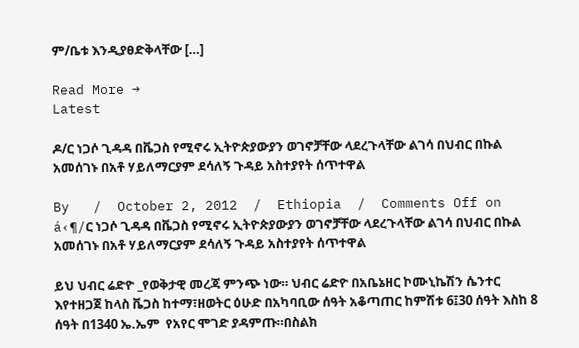ም/ቤቱ እንዲያፀድቅላቸው […]

Read More →
Latest

ዶ/ር ነጋሶ ጊዳዳ በቬጋስ የሚኖሩ ኢትዮጵያውያን ወገኖቻቸው ላደረጉላቸው ልገሳ በህብር በኩል አመሰገኑ በአቶ ሃይለማርያም ደሳለኝ ጉዳይ አስተያየት ሰጥተዋል

By   /  October 2, 2012  /  Ethiopia  /  Comments Off on á‹¶/ር ነጋሶ ጊዳዳ በቬጋስ የሚኖሩ ኢትዮጵያውያን ወገኖቻቸው ላደረጉላቸው ልገሳ በህብር በኩል አመሰገኑ በአቶ ሃይለማርያም ደሳለኝ ጉዳይ አስተያየት ሰጥተዋል

ይህ ህብር ሬድዮ _የወቅታዊ መረጃ ምንጭ ነው። ህብር ሬድዮ በአቤኔዘር ኮሙኒኬሽን ሴንተር እየተዘጋጀ ከላስ ቬጋስ ከተማ፣ዘወትር ዕሁድ በአካባቢው ሰዓት አቆጣጠር ከምሽቱ 6፤30 ሰዓት እስከ 8  ሰዓት በ1340 ኤ.ኤም  የአየር ሞገድ ያዳምጡ።በስልክ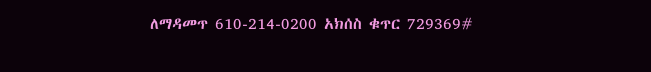ለማዳመጥ 610-214-0200 አክሰስ ቁጥር 729369#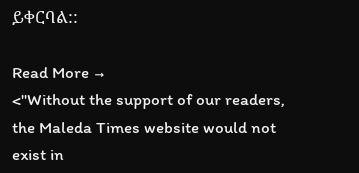ይቀርባል::

Read More →
<"Without the support of our readers, the Maleda Times website would not exist in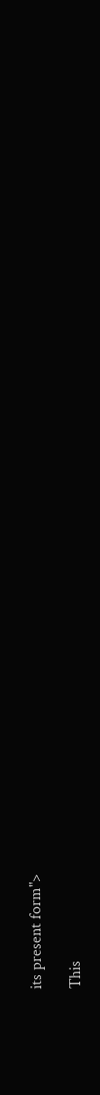its present form">

This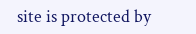site is protected by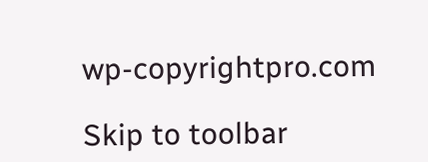wp-copyrightpro.com

Skip to toolbar